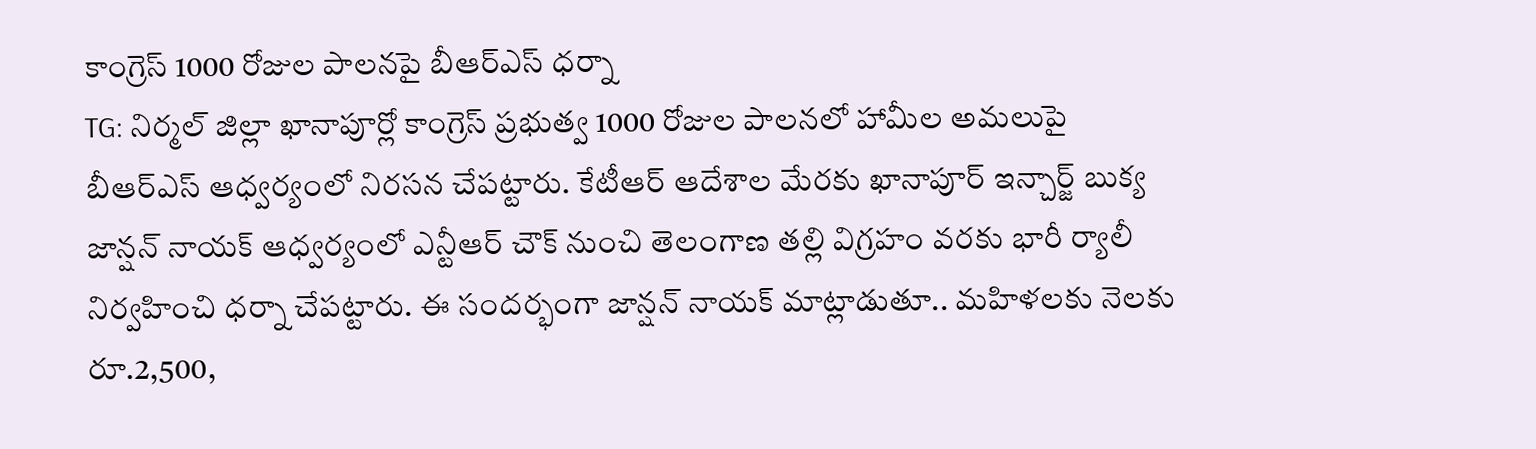కాంగ్రెస్ 1000 రోజుల పాలనపై బీఆర్ఎస్ ధర్నా
TG: నిర్మల్ జిల్లా ఖానాపూర్లో కాంగ్రెస్ ప్రభుత్వ 1000 రోజుల పాలనలో హామీల అమలుపై బీఆర్ఎస్ ఆధ్వర్యంలో నిరసన చేపట్టారు. కేటీఆర్ ఆదేశాల మేరకు ఖానాపూర్ ఇన్చార్జ్ బుక్య జాన్షన్ నాయక్ ఆధ్వర్యంలో ఎన్టీఆర్ చౌక్ నుంచి తెలంగాణ తల్లి విగ్రహం వరకు భారీ ర్యాలీ నిర్వహించి ధర్నా చేపట్టారు. ఈ సందర్భంగా జాన్షన్ నాయక్ మాట్లాడుతూ.. మహిళలకు నెలకు రూ.2,500,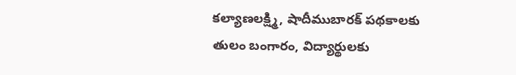కల్యాణలక్ష్మి, షాదీముబారక్ పథకాలకు తులం బంగారం, విద్యార్థులకు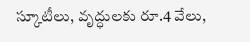స్కూటీలు, వృద్ధులకు రూ.4 వేలు,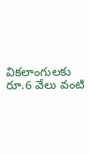వికలాంగులకు రూ.6 వేలు వంటి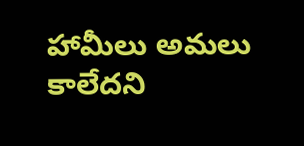హామీలు అమలు కాలేదని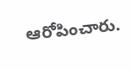ఆరోపించారు.